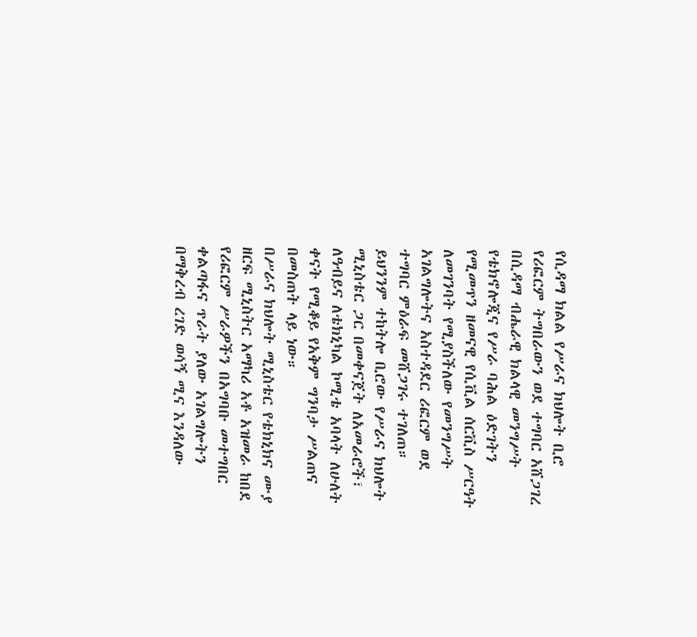የሲዳማ ክልል የሥራና ክህሎት ቢሮ የሪፎርም ትግበራውን ወደ ተግባር አሸጋገረ
በሲዳማ ብሔራዊ ክልላዊ መንግሥት የቴክኖሎጂና የሥራ ባሕል ዕድገትን የሚመጥን ዘመናዊ የሲቪል ሰርቪስ ሥርዓት ለመገንባት የሚያስችለው የመንግሥት አገልግሎትና አስተዳደር ሪፎርም ወደ ተግባር ምዕራፍ መሸጋገሩ ተገለጠ።
ይህንንም ተከትሎ ቢሮው የሥራና ክህሎት ሚኒስቴር ጋር በመቀናጀት ለአመራሮች፣ ለዓብይና ለቴክኒካል ኮሚቴ አባላት ለሁለት ቀናት የሚቆይ የአቅም ግንባታ ሥልጠና በመስጠት ላይ ነው።
በሥራና ክህሎት ሚኒስቴር የቴክኒክና ሙያ ዘርፍ ሚኒስትር አማካሪ አቶ አዝመራ ከበደ የሪፎርም ሥራዎችን በአግባቡ መተግበር ቀልጣፋና ጥራት ያለው አገልግሎትን በማቅረብ ረገድ ወሳኝ ሚና እንዳለው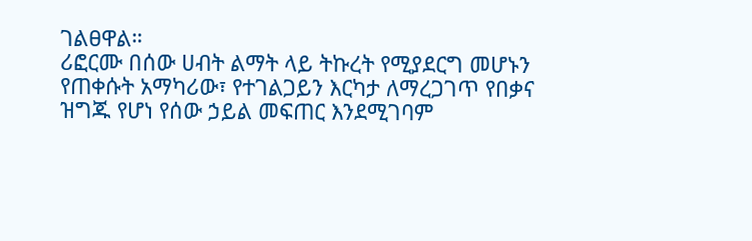ገልፀዋል።
ሪፎርሙ በሰው ሀብት ልማት ላይ ትኩረት የሚያደርግ መሆኑን የጠቀሱት አማካሪው፣ የተገልጋይን እርካታ ለማረጋገጥ የበቃና ዝግጁ የሆነ የሰው ኃይል መፍጠር እንደሚገባም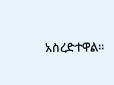አስረድተዋል።